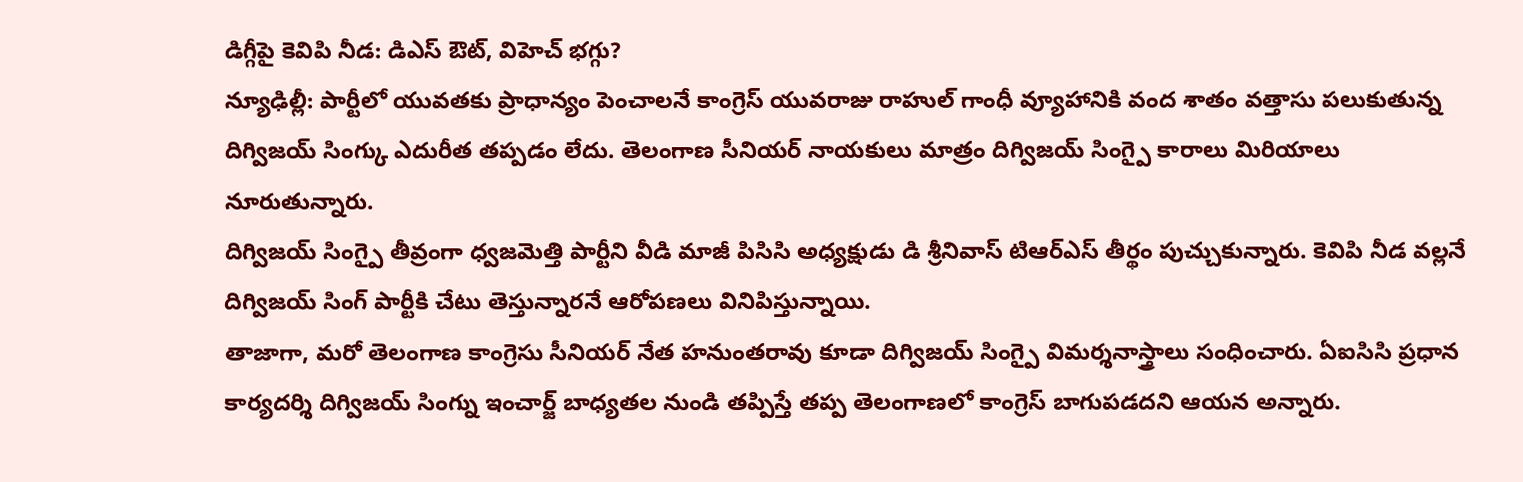డిగ్గీపై కెవిపి నీడ: డిఎస్ ఔట్, విహెచ్ భగ్గు?
న్యూఢిల్లీ: పార్టీలో యువతకు ప్రాధాన్యం పెంచాలనే కాంగ్రెస్ యువరాజు రాహుల్ గాంధీ వ్యూహానికి వంద శాతం వత్తాసు పలుకుతున్న దిగ్విజయ్ సింగ్కు ఎదురీత తప్పడం లేదు. తెలంగాణ సీనియర్ నాయకులు మాత్రం దిగ్విజయ్ సింగ్పై కారాలు మిరియాలు నూరుతున్నారు.
దిగ్విజయ్ సింగ్పై తీవ్రంగా ధ్వజమెత్తి పార్టీని వీడి మాజీ పిసిసి అధ్యక్షుడు డి శ్రీనివాస్ టిఆర్ఎస్ తీర్థం పుచ్చుకున్నారు. కెవిపి నీడ వల్లనే దిగ్విజయ్ సింగ్ పార్టీకి చేటు తెస్తున్నారనే ఆరోపణలు వినిపిస్తున్నాయి.
తాజాగా, మరో తెలంగాణ కాంగ్రెసు సీనియర్ నేత హనుంతరావు కూడా దిగ్విజయ్ సింగ్పై విమర్శనాస్త్రాలు సంధించారు. ఏఐసిసి ప్రధాన కార్యదర్శి దిగ్విజయ్ సింగ్ను ఇంచార్జ్ బాధ్యతల నుండి తప్పిస్తే తప్ప తెలంగాణలో కాంగ్రెస్ బాగుపడదని ఆయన అన్నారు.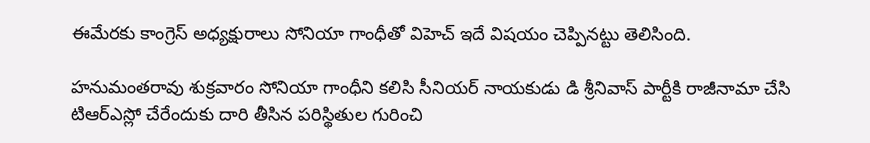ఈమేరకు కాంగ్రెస్ అధ్యక్షురాలు సోనియా గాంధీతో విహెచ్ ఇదే విషయం చెప్పినట్టు తెలిసింది.

హనుమంతరావు శుక్రవారం సోనియా గాంధీని కలిసి సీనియర్ నాయకుడు డి శ్రీనివాస్ పార్టీకి రాజీనామా చేసి టిఆర్ఎస్లో చేరేందుకు దారి తీసిన పరిస్థితుల గురించి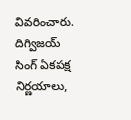వివరించారు. దిగ్విజయ్ సింగ్ ఏకపక్ష నిర్ణయాలు,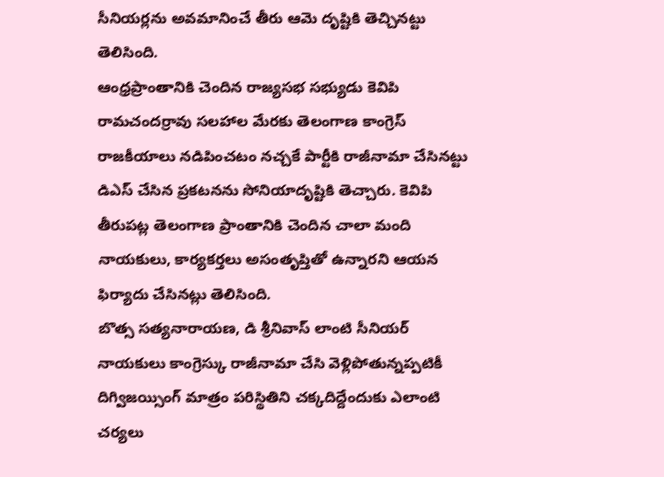సీనియర్లను అవమానించే తీరు ఆమె దృష్టికి తెచ్చినట్టు తెలిసింది.
ఆంధ్రప్రాంతానికి చెందిన రాజ్యసభ సభ్యుడు కెవిపి రామచందర్రావు సలహాల మేరకు తెలంగాణ కాంగ్రెస్ రాజకీయాలు నడిపించటం నచ్చకే పార్టీకి రాజీనామా చేసినట్టు డిఎస్ చేసిన ప్రకటనను సోనియాదృష్టికి తెచ్చారు. కెవిపి తీరుపట్ల తెలంగాణ ప్రాంతానికి చెందిన చాలా మంది నాయకులు, కార్యకర్తలు అసంతృప్తితో ఉన్నారని ఆయన ఫిర్యాదు చేసినట్లు తెలిసింది.
బొత్స సత్యనారాయణ, డి శ్రీనివాస్ లాంటి సీనియర్ నాయకులు కాంగ్రెస్కు రాజీనామా చేసి వెళ్లిపోతున్నప్పటికీ దిగ్విజయ్సింగ్ మాత్రం పరిస్థితిని చక్కదిద్దేందుకు ఎలాంటి చర్యలు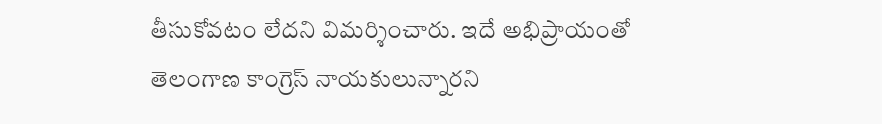తీసుకోవటం లేదని విమర్శించారు. ఇదే అభిప్రాయంతో తెలంగాణ కాంగ్రెస్ నాయకులున్నారని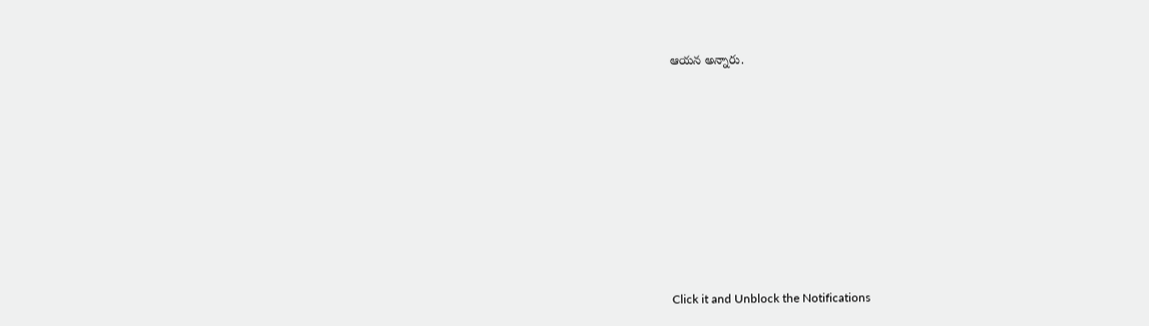ఆయన అన్నారు.












Click it and Unblock the Notifications